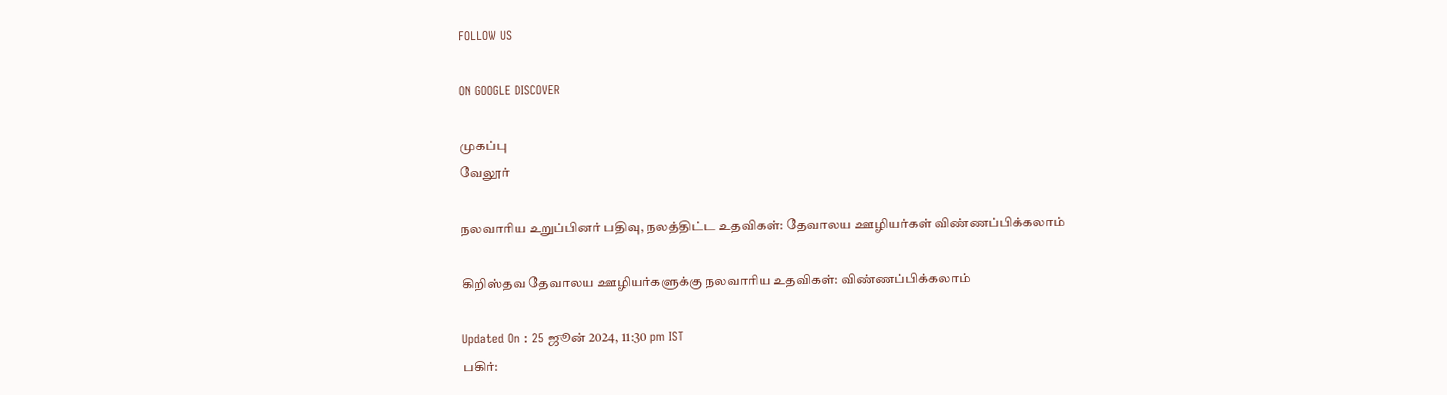FOLLOW US

ON GOOGLE DISCOVER

முகப்பு
வேலூர்

நலவாரிய உறுப்பினர் பதிவு, நலத்திட்ட உதவிகள்: தேவாலய ஊழியர்கள் விண்ணப்பிக்கலாம்

கிறிஸ்தவ தேவாலய ஊழியர்களுக்கு நலவாரிய உதவிகள்: விண்ணப்பிக்கலாம்

Updated On : 25 ஜூன் 2024, 11:30 pm IST
பகிர்: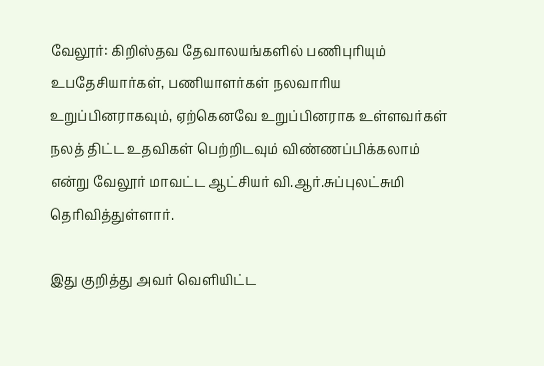வேலூர்: கிறிஸ்தவ தேவாலயங்களில் பணிபுரியும் உபதேசியார்கள், பணியாளர்கள் நலவாரிய உறுப்பினராகவும், ஏற்கெனவே உறுப்பினராக உள்ளவர்கள் நலத் திட்ட உதவிகள் பெற்றிடவும் விண்ணப்பிக்கலாம் என்று வேலூர் மாவட்ட ஆட்சியர் வி.ஆர்.சுப்புலட்சுமி தெரிவித்துள்ளார்.

இது குறித்து அவர் வெளியிட்ட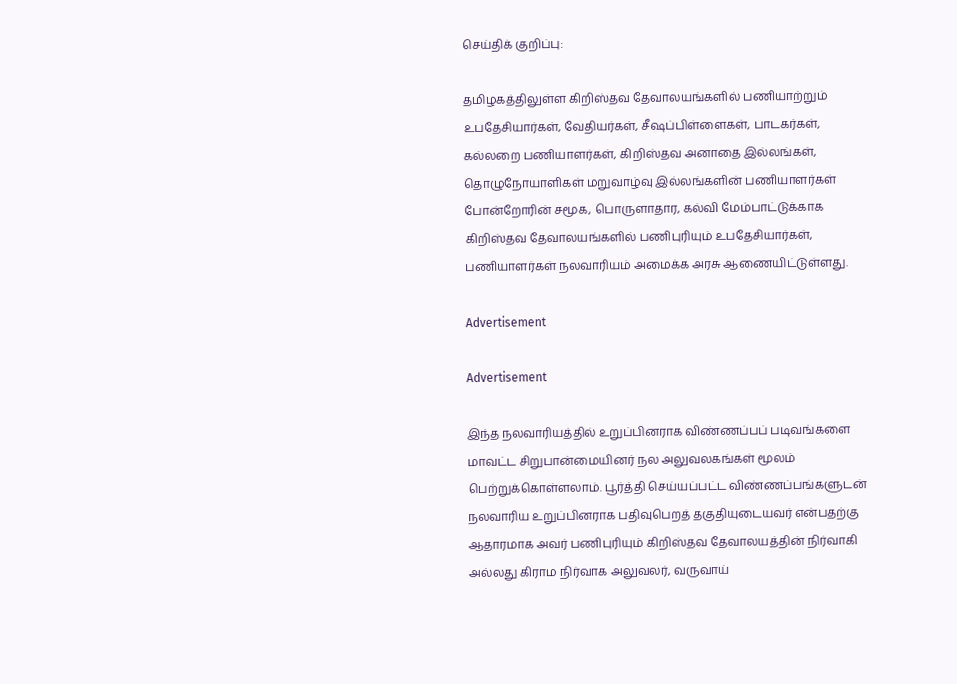செய்திக் குறிப்பு:

தமிழகத்திலுள்ள கிறிஸ்தவ தேவாலயங்களில் பணியாற்றும் உபதேசியார்கள், வேதியர்கள், சீஷப்பிள்ளைகள், பாடகர்கள், கல்லறை பணியாளர்கள், கிறிஸ்தவ அனாதை இல்லங்கள், தொழுநோயாளிகள் மறுவாழ்வு இல்லங்களின் பணியாளர்கள் போன்றோரின் சமூக, பொருளாதார, கல்வி மேம்பாட்டுக்காக கிறிஸ்தவ தேவாலயங்களில் பணிபுரியும் உபதேசியார்கள், பணியாளர்கள் நலவாரியம் அமைக்க அரசு ஆணையிட்டுள்ளது.

Advertisement

Advertisement

இந்த நலவாரியத்தில் உறுப்பினராக விண்ணப்பப் படிவங்களை மாவட்ட சிறுபான்மையினர் நல அலுவலகங்கள் மூலம் பெற்றுக்கொள்ளலாம். பூர்த்தி செய்யப்பட்ட விண்ணப்பங்களுடன் நலவாரிய உறுப்பினராக பதிவுபெறத் தகுதியுடையவர் என்பதற்கு ஆதாரமாக அவர் பணிபுரியும் கிறிஸ்தவ தேவாலயத்தின் நிர்வாகி அல்லது கிராம நிர்வாக அலுவலர், வருவாய்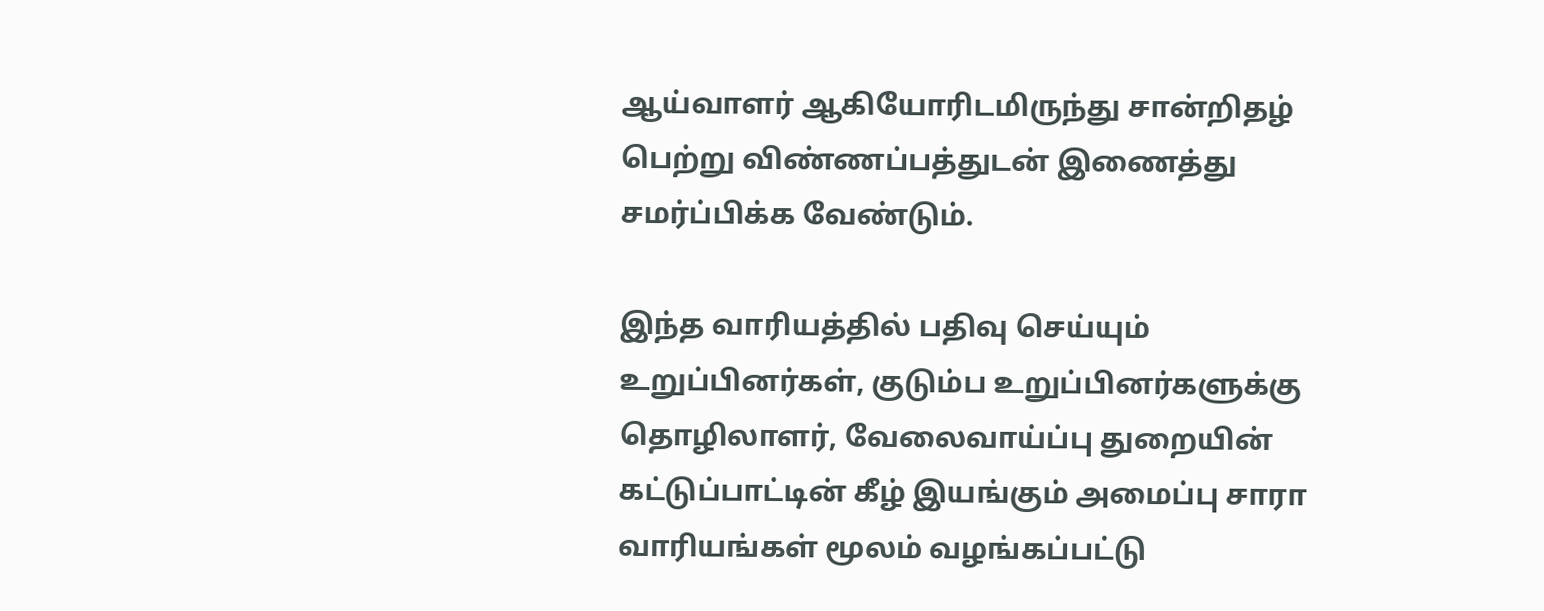ஆய்வாளர் ஆகியோரிடமிருந்து சான்றிதழ் பெற்று விண்ணப்பத்துடன் இணைத்து சமர்ப்பிக்க வேண்டும்.

இந்த வாரியத்தில் பதிவு செய்யும் உறுப்பினர்கள், குடும்ப உறுப்பினர்களுக்கு தொழிலாளர், வேலைவாய்ப்பு துறையின் கட்டுப்பாட்டின் கீழ் இயங்கும் அமைப்பு சாரா வாரியங்கள் மூலம் வழங்கப்பட்டு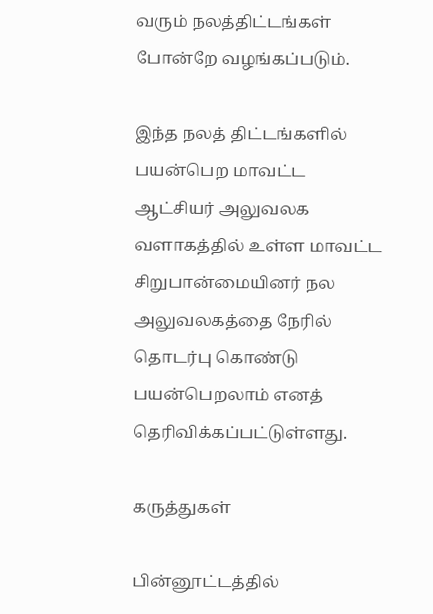வரும் நலத்திட்டங்கள் போன்றே வழங்கப்படும்.

இந்த நலத் திட்டங்களில் பயன்பெற மாவட்ட ஆட்சியர் அலுவலக வளாகத்தில் உள்ள மாவட்ட சிறுபான்மையினர் நல அலுவலகத்தை நேரில் தொடர்பு கொண்டு பயன்பெறலாம் எனத் தெரிவிக்கப்பட்டுள்ளது.

கருத்துகள்

பின்னூட்டத்தில்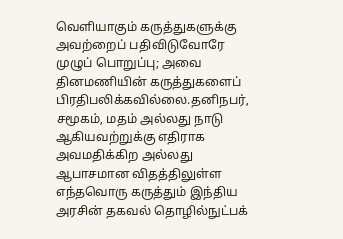வெளியாகும் கருத்துகளுக்கு அவற்றைப் பதிவிடுவோரே முழுப் பொறுப்பு; அவை தினமணியின் கருத்துகளைப் பிரதிபலிக்கவில்லை.தனிநபர், சமூகம், மதம் அல்லது நாடு ஆகியவற்றுக்கு எதிராக அவமதிக்கிற அல்லது ஆபாசமான விதத்திலுள்ள எந்தவொரு கருத்தும் இந்திய அரசின் தகவல் தொழில்நுட்பக்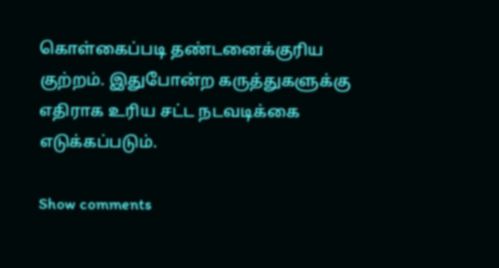கொள்கைப்படி தண்டனைக்குரிய குற்றம். இதுபோன்ற கருத்துகளுக்கு எதிராக உரிய சட்ட நடவடிக்கை எடுக்கப்படும்.

Show comments